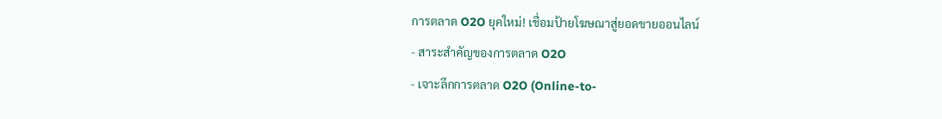การตลาด O2O ยุคใหม่! เชื่อมป้ายโฆษณาสู่ยอดขายออนไลน์
- สาระสำคัญของการตลาด O2O
- เจาะลึกการตลาด O2O (Online-to-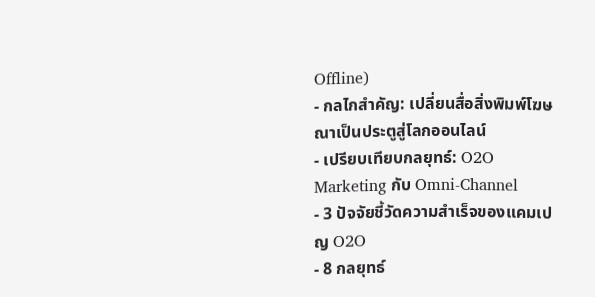Offline)
- กลไกสำคัญ: เปลี่ยนสื่อสิ่งพิมพ์โฆษณาเป็นประตูสู่โลกออนไลน์
- เปรียบเทียบกลยุทธ์: O2O Marketing กับ Omni-Channel
- 3 ปัจจัยชี้วัดความสำเร็จของแคมเปญ O2O
- 8 กลยุทธ์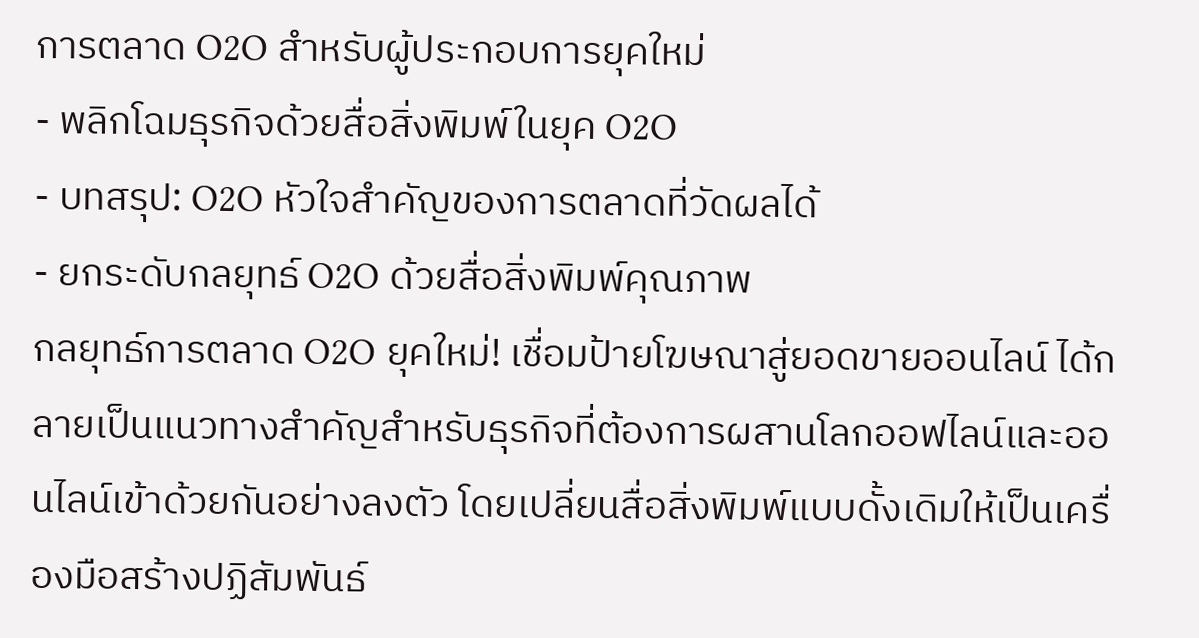การตลาด O2O สำหรับผู้ประกอบการยุคใหม่
- พลิกโฉมธุรกิจด้วยสื่อสิ่งพิมพ์ในยุค O2O
- บทสรุป: O2O หัวใจสำคัญของการตลาดที่วัดผลได้
- ยกระดับกลยุทธ์ O2O ด้วยสื่อสิ่งพิมพ์คุณภาพ
กลยุทธ์การตลาด O2O ยุคใหม่! เชื่อมป้ายโฆษณาสู่ยอดขายออนไลน์ ได้กลายเป็นแนวทางสำคัญสำหรับธุรกิจที่ต้องการผสานโลกออฟไลน์และออนไลน์เข้าด้วยกันอย่างลงตัว โดยเปลี่ยนสื่อสิ่งพิมพ์แบบดั้งเดิมให้เป็นเครื่องมือสร้างปฏิสัมพันธ์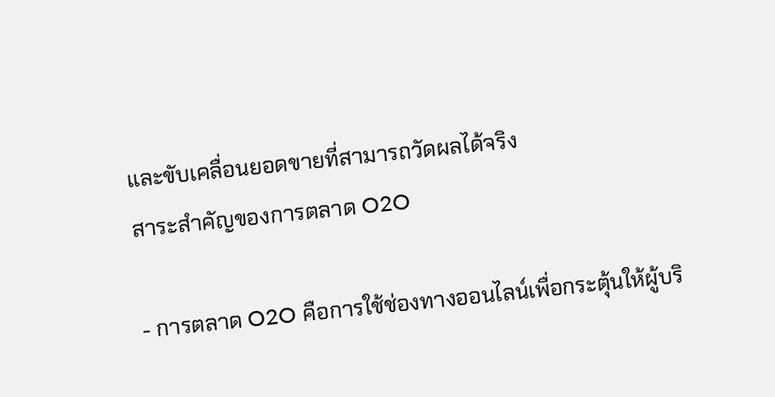และขับเคลื่อนยอดขายที่สามารถวัดผลได้จริง
สาระสำคัญของการตลาด O2O

- การตลาด O2O คือการใช้ช่องทางออนไลน์เพื่อกระตุ้นให้ผู้บริ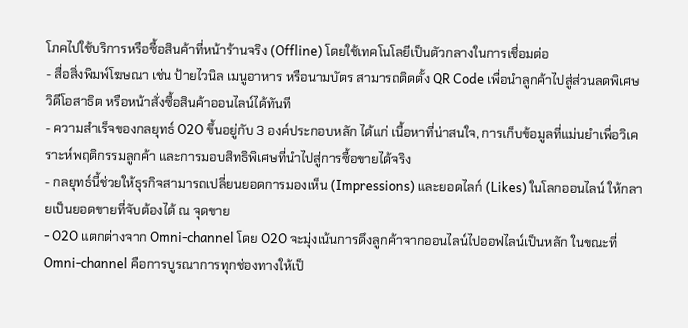โภคไปใช้บริการหรือซื้อสินค้าที่หน้าร้านจริง (Offline) โดยใช้เทคโนโลยีเป็นตัวกลางในการเชื่อมต่อ
- สื่อสิ่งพิมพ์โฆษณา เช่น ป้ายไวนิล เมนูอาหาร หรือนามบัตร สามารถติดตั้ง QR Code เพื่อนำลูกค้าไปสู่ส่วนลดพิเศษ วิดีโอสาธิต หรือหน้าสั่งซื้อสินค้าออนไลน์ได้ทันที
- ความสำเร็จของกลยุทธ์ O2O ขึ้นอยู่กับ 3 องค์ประกอบหลัก ได้แก่ เนื้อหาที่น่าสนใจ, การเก็บข้อมูลที่แม่นยำเพื่อวิเคราะห์พฤติกรรมลูกค้า และการมอบสิทธิพิเศษที่นำไปสู่การซื้อขายได้จริง
- กลยุทธ์นี้ช่วยให้ธุรกิจสามารถเปลี่ยนยอดการมองเห็น (Impressions) และยอดไลก์ (Likes) ในโลกออนไลน์ ให้กลายเป็นยอดขายที่จับต้องได้ ณ จุดขาย
- O2O แตกต่างจาก Omni-channel โดย O2O จะมุ่งเน้นการดึงลูกค้าจากออนไลน์ไปออฟไลน์เป็นหลัก ในขณะที่ Omni-channel คือการบูรณาการทุกช่องทางให้เป็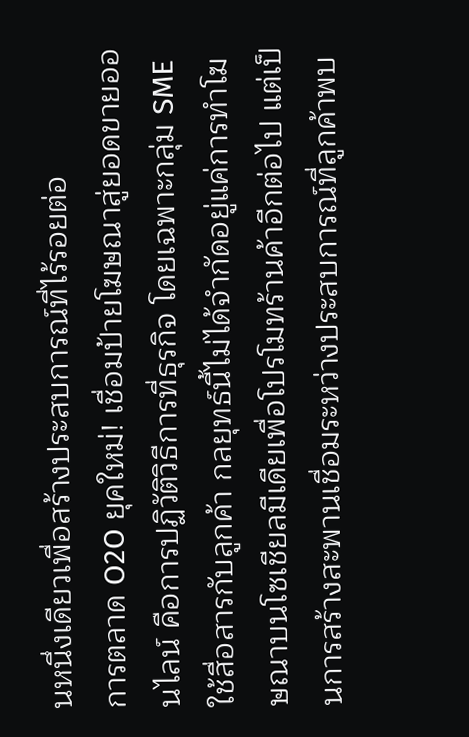นหนึ่งเดียวเพื่อสร้างประสบการณ์ที่ไร้รอยต่อ
การตลาด O2O ยุคใหม่! เชื่อมป้ายโฆษณาสู่ยอดขายออนไลน์ คือการปฏิวัติวิธีการที่ธุรกิจ โดยเฉพาะกลุ่ม SME ใช้สื่อสารกับลูกค้า กลยุทธ์นี้ไม่ได้จำกัดอยู่แค่การทำโฆษณาบนโซเชียลมีเดียเพื่อโปรโมทร้านค้าอีกต่อไป แต่เป็นการสร้างสะพานเชื่อมระหว่างประสบการณ์ที่ลูกค้าพบ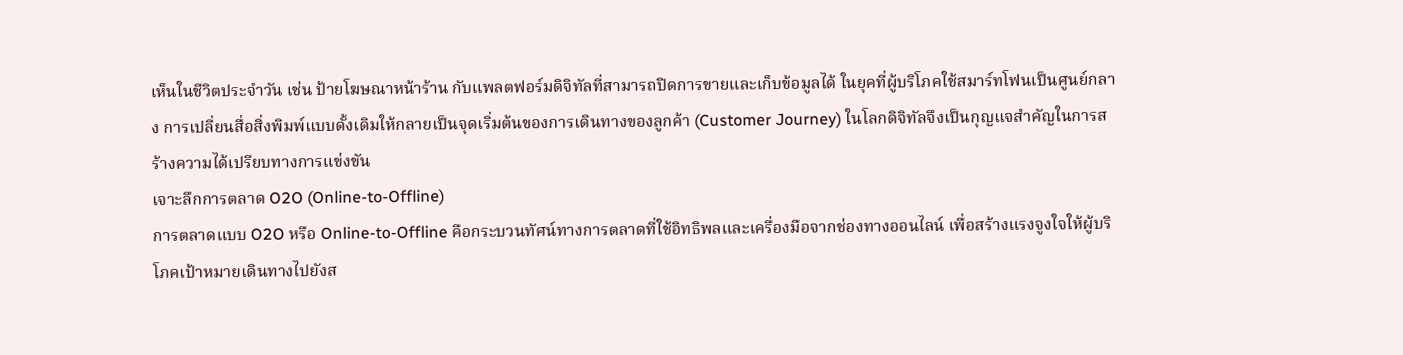เห็นในชีวิตประจำวัน เช่น ป้ายโฆษณาหน้าร้าน กับแพลตฟอร์มดิจิทัลที่สามารถปิดการขายและเก็บข้อมูลได้ ในยุคที่ผู้บริโภคใช้สมาร์ทโฟนเป็นศูนย์กลาง การเปลี่ยนสื่อสิ่งพิมพ์แบบดั้งเดิมให้กลายเป็นจุดเริ่มต้นของการเดินทางของลูกค้า (Customer Journey) ในโลกดิจิทัลจึงเป็นกุญแจสำคัญในการสร้างความได้เปรียบทางการแข่งขัน
เจาะลึกการตลาด O2O (Online-to-Offline)
การตลาดแบบ O2O หรือ Online-to-Offline คือกระบวนทัศน์ทางการตลาดที่ใช้อิทธิพลและเครื่องมือจากช่องทางออนไลน์ เพื่อสร้างแรงจูงใจให้ผู้บริโภคเป้าหมายเดินทางไปยังส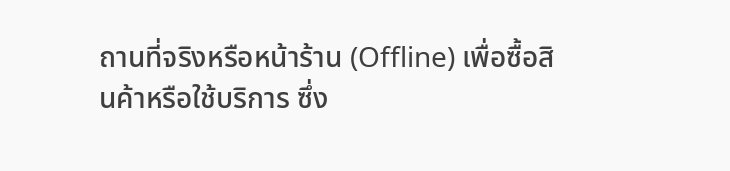ถานที่จริงหรือหน้าร้าน (Offline) เพื่อซื้อสินค้าหรือใช้บริการ ซึ่ง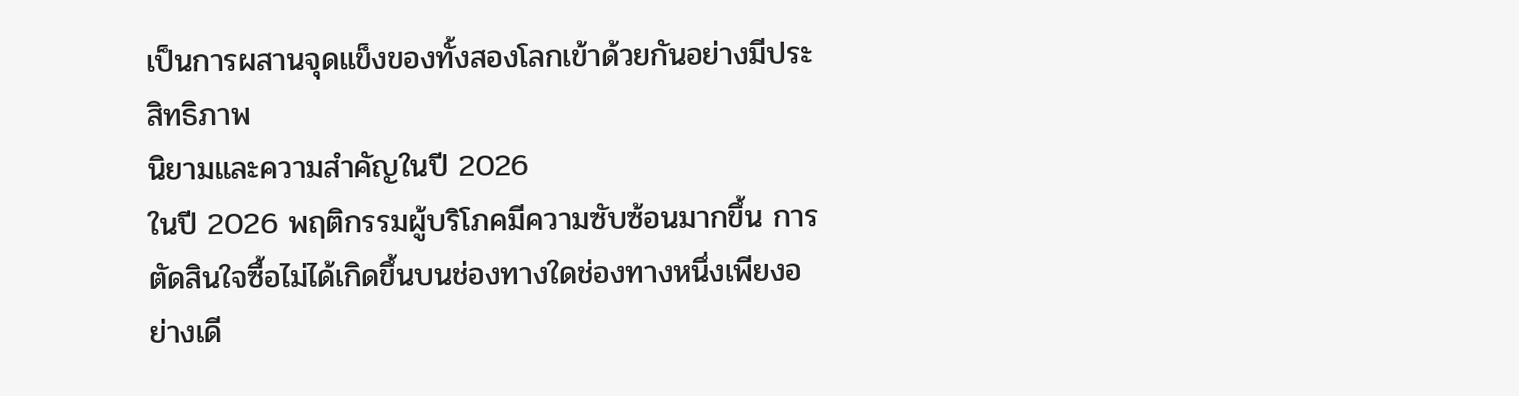เป็นการผสานจุดแข็งของทั้งสองโลกเข้าด้วยกันอย่างมีประสิทธิภาพ
นิยามและความสำคัญในปี 2026
ในปี 2026 พฤติกรรมผู้บริโภคมีความซับซ้อนมากขึ้น การตัดสินใจซื้อไม่ได้เกิดขึ้นบนช่องทางใดช่องทางหนึ่งเพียงอย่างเดี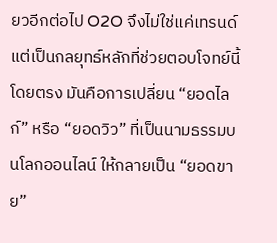ยวอีกต่อไป O2O จึงไม่ใช่แค่เทรนด์ แต่เป็นกลยุทธ์หลักที่ช่วยตอบโจทย์นี้โดยตรง มันคือการเปลี่ยน “ยอดไลก์” หรือ “ยอดวิว” ที่เป็นนามธรรมบนโลกออนไลน์ ให้กลายเป็น “ยอดขาย”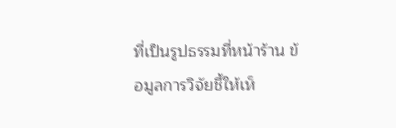ที่เป็นรูปธรรมที่หน้าร้าน ข้อมูลการวิจัยชี้ให้เห็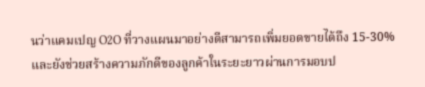นว่าแคมเปญ O2O ที่วางแผนมาอย่างดีสามารถเพิ่มยอดขายได้ถึง 15-30% และยังช่วยสร้างความภักดีของลูกค้าในระยะยาวผ่านการมอบป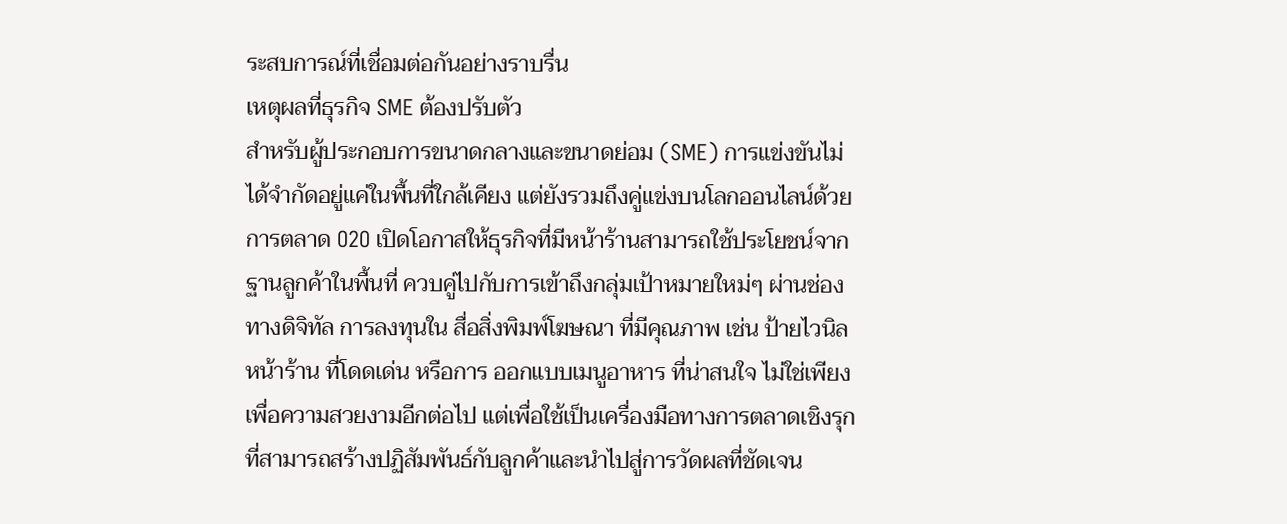ระสบการณ์ที่เชื่อมต่อกันอย่างราบรื่น
เหตุผลที่ธุรกิจ SME ต้องปรับตัว
สำหรับผู้ประกอบการขนาดกลางและขนาดย่อม (SME) การแข่งขันไม่ได้จำกัดอยู่แค่ในพื้นที่ใกล้เคียง แต่ยังรวมถึงคู่แข่งบนโลกออนไลน์ด้วย การตลาด O2O เปิดโอกาสให้ธุรกิจที่มีหน้าร้านสามารถใช้ประโยชน์จากฐานลูกค้าในพื้นที่ ควบคู่ไปกับการเข้าถึงกลุ่มเป้าหมายใหม่ๆ ผ่านช่องทางดิจิทัล การลงทุนใน สื่อสิ่งพิมพ์โฆษณา ที่มีคุณภาพ เช่น ป้ายไวนิลหน้าร้าน ที่โดดเด่น หรือการ ออกแบบเมนูอาหาร ที่น่าสนใจ ไม่ใช่เพียงเพื่อความสวยงามอีกต่อไป แต่เพื่อใช้เป็นเครื่องมือทางการตลาดเชิงรุกที่สามารถสร้างปฏิสัมพันธ์กับลูกค้าและนำไปสู่การวัดผลที่ชัดเจน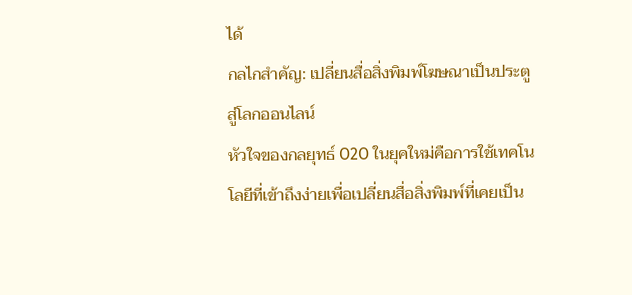ได้
กลไกสำคัญ: เปลี่ยนสื่อสิ่งพิมพ์โฆษณาเป็นประตูสู่โลกออนไลน์
หัวใจของกลยุทธ์ O2O ในยุคใหม่คือการใช้เทคโนโลยีที่เข้าถึงง่ายเพื่อเปลี่ยนสื่อสิ่งพิมพ์ที่เคยเป็น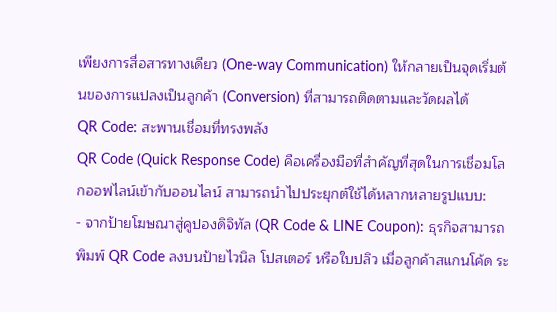เพียงการสื่อสารทางเดียว (One-way Communication) ให้กลายเป็นจุดเริ่มต้นของการแปลงเป็นลูกค้า (Conversion) ที่สามารถติดตามและวัดผลได้
QR Code: สะพานเชื่อมที่ทรงพลัง
QR Code (Quick Response Code) คือเครื่องมือที่สำคัญที่สุดในการเชื่อมโลกออฟไลน์เข้ากับออนไลน์ สามารถนำไปประยุกต์ใช้ได้หลากหลายรูปแบบ:
- จากป้ายโฆษณาสู่คูปองดิจิทัล (QR Code & LINE Coupon): ธุรกิจสามารถพิมพ์ QR Code ลงบนป้ายไวนิล โปสเตอร์ หรือใบปลิว เมื่อลูกค้าสแกนโค้ด ระ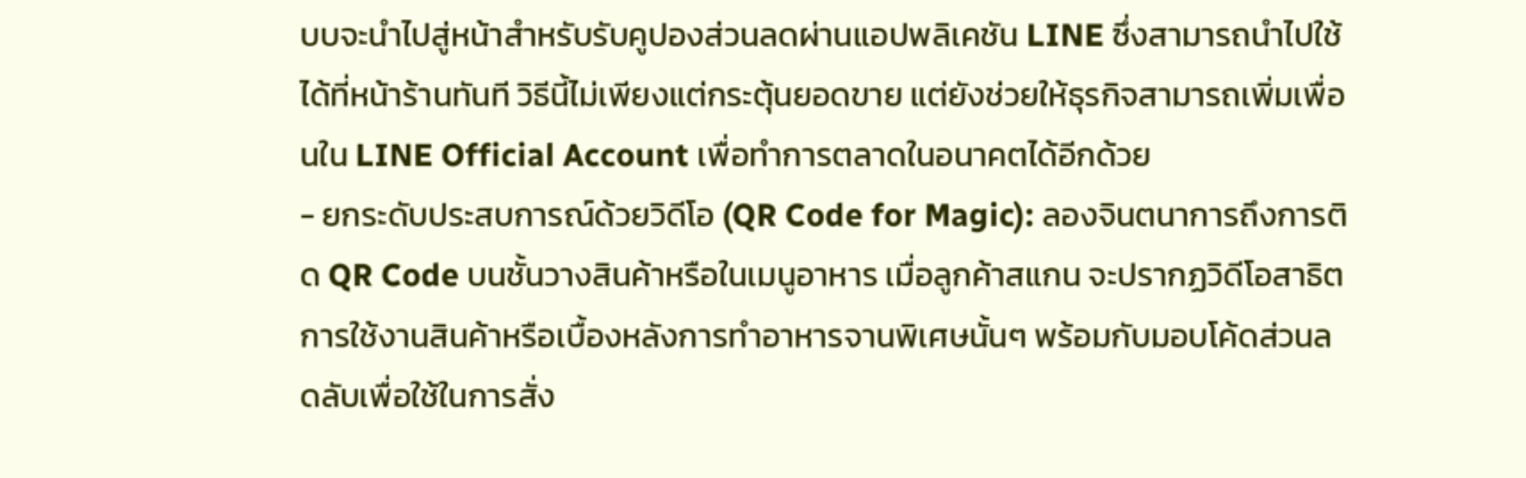บบจะนำไปสู่หน้าสำหรับรับคูปองส่วนลดผ่านแอปพลิเคชัน LINE ซึ่งสามารถนำไปใช้ได้ที่หน้าร้านทันที วิธีนี้ไม่เพียงแต่กระตุ้นยอดขาย แต่ยังช่วยให้ธุรกิจสามารถเพิ่มเพื่อนใน LINE Official Account เพื่อทำการตลาดในอนาคตได้อีกด้วย
- ยกระดับประสบการณ์ด้วยวิดีโอ (QR Code for Magic): ลองจินตนาการถึงการติด QR Code บนชั้นวางสินค้าหรือในเมนูอาหาร เมื่อลูกค้าสแกน จะปรากฏวิดีโอสาธิตการใช้งานสินค้าหรือเบื้องหลังการทำอาหารจานพิเศษนั้นๆ พร้อมกับมอบโค้ดส่วนลดลับเพื่อใช้ในการสั่ง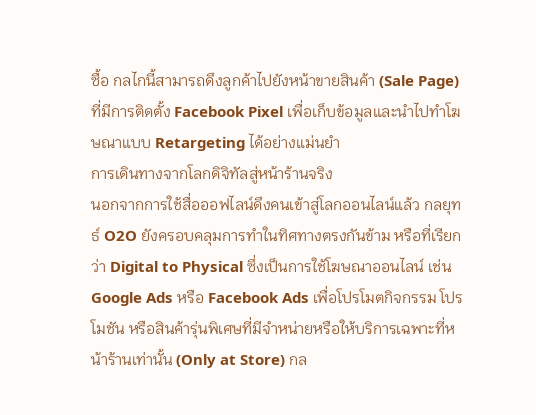ซื้อ กลไกนี้สามารถดึงลูกค้าไปยังหน้าขายสินค้า (Sale Page) ที่มีการติดตั้ง Facebook Pixel เพื่อเก็บข้อมูลและนำไปทำโฆษณาแบบ Retargeting ได้อย่างแม่นยำ
การเดินทางจากโลกดิจิทัลสู่หน้าร้านจริง
นอกจากการใช้สื่อออฟไลน์ดึงคนเข้าสู่โลกออนไลน์แล้ว กลยุทธ์ O2O ยังครอบคลุมการทำในทิศทางตรงกันข้าม หรือที่เรียกว่า Digital to Physical ซึ่งเป็นการใช้โฆษณาออนไลน์ เช่น Google Ads หรือ Facebook Ads เพื่อโปรโมตกิจกรรม โปรโมชัน หรือสินค้ารุ่นพิเศษที่มีจำหน่ายหรือให้บริการเฉพาะที่หน้าร้านเท่านั้น (Only at Store) กล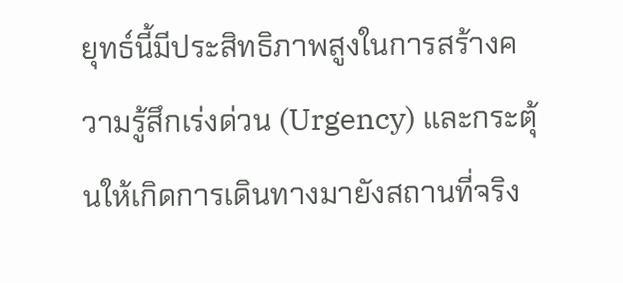ยุทธ์นี้มีประสิทธิภาพสูงในการสร้างความรู้สึกเร่งด่วน (Urgency) และกระตุ้นให้เกิดการเดินทางมายังสถานที่จริง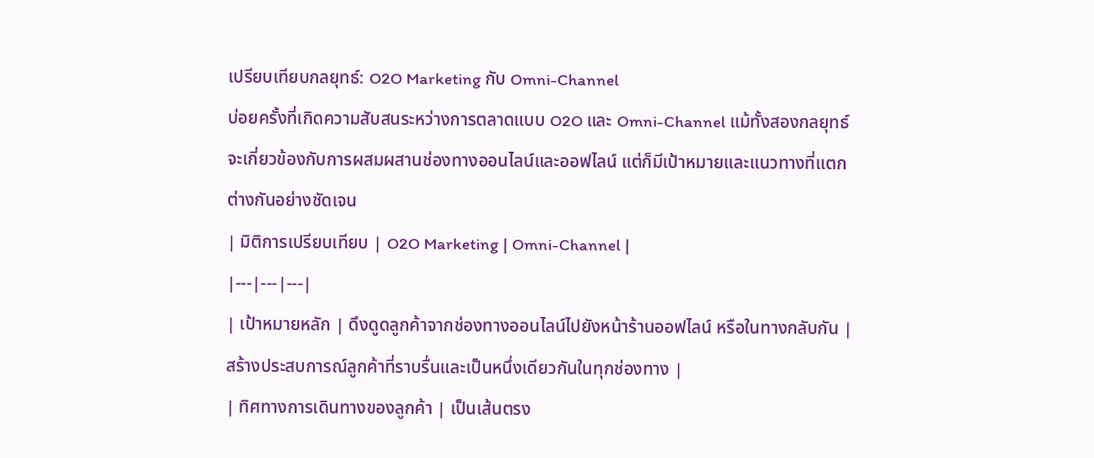เปรียบเทียบกลยุทธ์: O2O Marketing กับ Omni-Channel
บ่อยครั้งที่เกิดความสับสนระหว่างการตลาดแบบ O2O และ Omni-Channel แม้ทั้งสองกลยุทธ์จะเกี่ยวข้องกับการผสมผสานช่องทางออนไลน์และออฟไลน์ แต่ก็มีเป้าหมายและแนวทางที่แตกต่างกันอย่างชัดเจน
| มิติการเปรียบเทียบ | O2O Marketing | Omni-Channel |
|---|---|---|
| เป้าหมายหลัก | ดึงดูดลูกค้าจากช่องทางออนไลน์ไปยังหน้าร้านออฟไลน์ หรือในทางกลับกัน | สร้างประสบการณ์ลูกค้าที่ราบรื่นและเป็นหนึ่งเดียวกันในทุกช่องทาง |
| ทิศทางการเดินทางของลูกค้า | เป็นเส้นตรง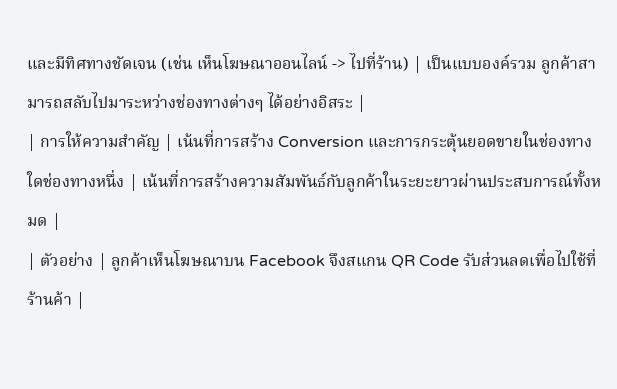และมีทิศทางชัดเจน (เช่น เห็นโฆษณาออนไลน์ -> ไปที่ร้าน) | เป็นแบบองค์รวม ลูกค้าสามารถสลับไปมาระหว่างช่องทางต่างๆ ได้อย่างอิสระ |
| การให้ความสำคัญ | เน้นที่การสร้าง Conversion และการกระตุ้นยอดขายในช่องทางใดช่องทางหนึ่ง | เน้นที่การสร้างความสัมพันธ์กับลูกค้าในระยะยาวผ่านประสบการณ์ทั้งหมด |
| ตัวอย่าง | ลูกค้าเห็นโฆษณาบน Facebook จึงสแกน QR Code รับส่วนลดเพื่อไปใช้ที่ร้านค้า |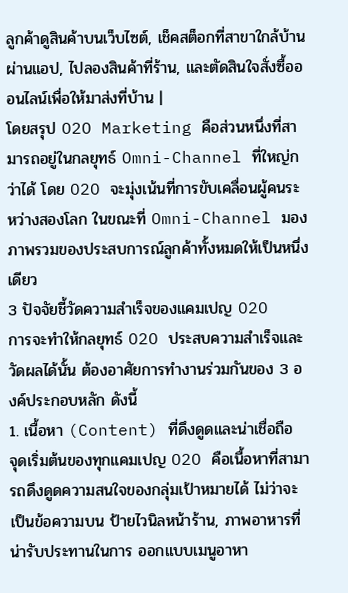ลูกค้าดูสินค้าบนเว็บไซต์, เช็คสต็อกที่สาขาใกล้บ้านผ่านแอป, ไปลองสินค้าที่ร้าน, และตัดสินใจสั่งซื้อออนไลน์เพื่อให้มาส่งที่บ้าน |
โดยสรุป O2O Marketing คือส่วนหนึ่งที่สามารถอยู่ในกลยุทธ์ Omni-Channel ที่ใหญ่กว่าได้ โดย O2O จะมุ่งเน้นที่การขับเคลื่อนผู้คนระหว่างสองโลก ในขณะที่ Omni-Channel มองภาพรวมของประสบการณ์ลูกค้าทั้งหมดให้เป็นหนึ่งเดียว
3 ปัจจัยชี้วัดความสำเร็จของแคมเปญ O2O
การจะทำให้กลยุทธ์ O2O ประสบความสำเร็จและวัดผลได้นั้น ต้องอาศัยการทำงานร่วมกันของ 3 องค์ประกอบหลัก ดังนี้
1. เนื้อหา (Content) ที่ดึงดูดและน่าเชื่อถือ
จุดเริ่มต้นของทุกแคมเปญ O2O คือเนื้อหาที่สามารถดึงดูดความสนใจของกลุ่มเป้าหมายได้ ไม่ว่าจะเป็นข้อความบน ป้ายไวนิลหน้าร้าน, ภาพอาหารที่น่ารับประทานในการ ออกแบบเมนูอาหา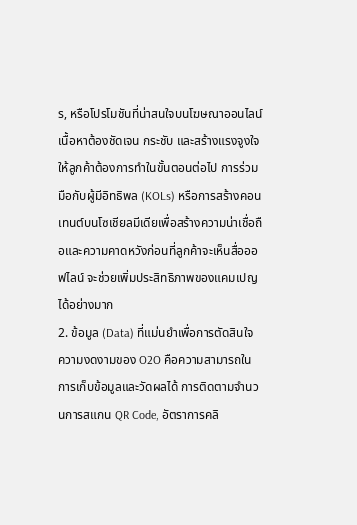ร, หรือโปรโมชันที่น่าสนใจบนโฆษณาออนไลน์ เนื้อหาต้องชัดเจน กระชับ และสร้างแรงจูงใจให้ลูกค้าต้องการทำในขั้นตอนต่อไป การร่วมมือกับผู้มีอิทธิพล (KOLs) หรือการสร้างคอนเทนต์บนโซเชียลมีเดียเพื่อสร้างความน่าเชื่อถือและความคาดหวังก่อนที่ลูกค้าจะเห็นสื่อออฟไลน์ จะช่วยเพิ่มประสิทธิภาพของแคมเปญได้อย่างมาก
2. ข้อมูล (Data) ที่แม่นยำเพื่อการตัดสินใจ
ความงดงามของ O2O คือความสามารถในการเก็บข้อมูลและวัดผลได้ การติดตามจำนวนการสแกน QR Code, อัตราการคลิ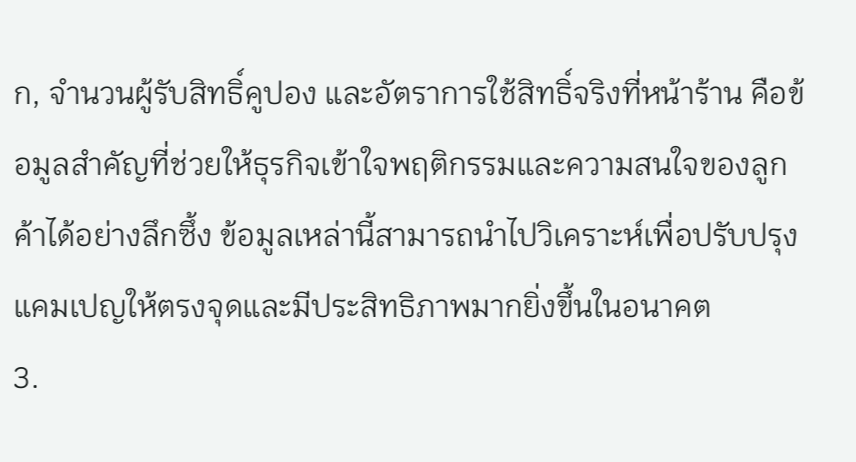ก, จำนวนผู้รับสิทธิ์คูปอง และอัตราการใช้สิทธิ์จริงที่หน้าร้าน คือข้อมูลสำคัญที่ช่วยให้ธุรกิจเข้าใจพฤติกรรมและความสนใจของลูกค้าได้อย่างลึกซึ้ง ข้อมูลเหล่านี้สามารถนำไปวิเคราะห์เพื่อปรับปรุงแคมเปญให้ตรงจุดและมีประสิทธิภาพมากยิ่งขึ้นในอนาคต
3.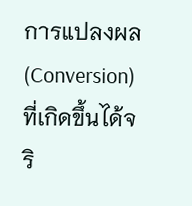การแปลงผล (Conversion) ที่เกิดขึ้นได้จริ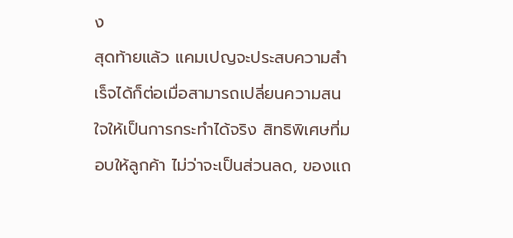ง
สุดท้ายแล้ว แคมเปญจะประสบความสำเร็จได้ก็ต่อเมื่อสามารถเปลี่ยนความสนใจให้เป็นการกระทำได้จริง สิทธิพิเศษที่มอบให้ลูกค้า ไม่ว่าจะเป็นส่วนลด, ของแถ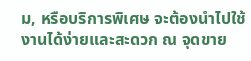ม, หรือบริการพิเศษ จะต้องนำไปใช้งานได้ง่ายและสะดวก ณ จุดขาย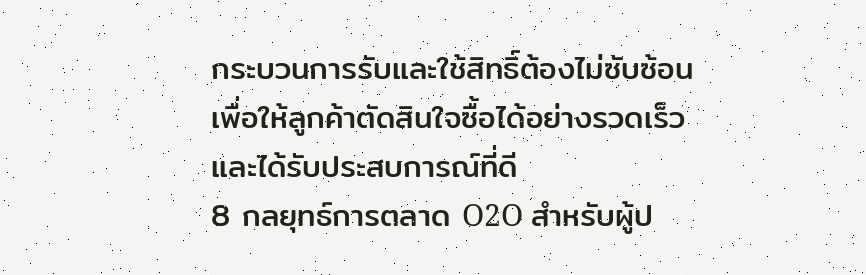กระบวนการรับและใช้สิทธิ์ต้องไม่ซับซ้อน เพื่อให้ลูกค้าตัดสินใจซื้อได้อย่างรวดเร็วและได้รับประสบการณ์ที่ดี
8 กลยุทธ์การตลาด O2O สำหรับผู้ป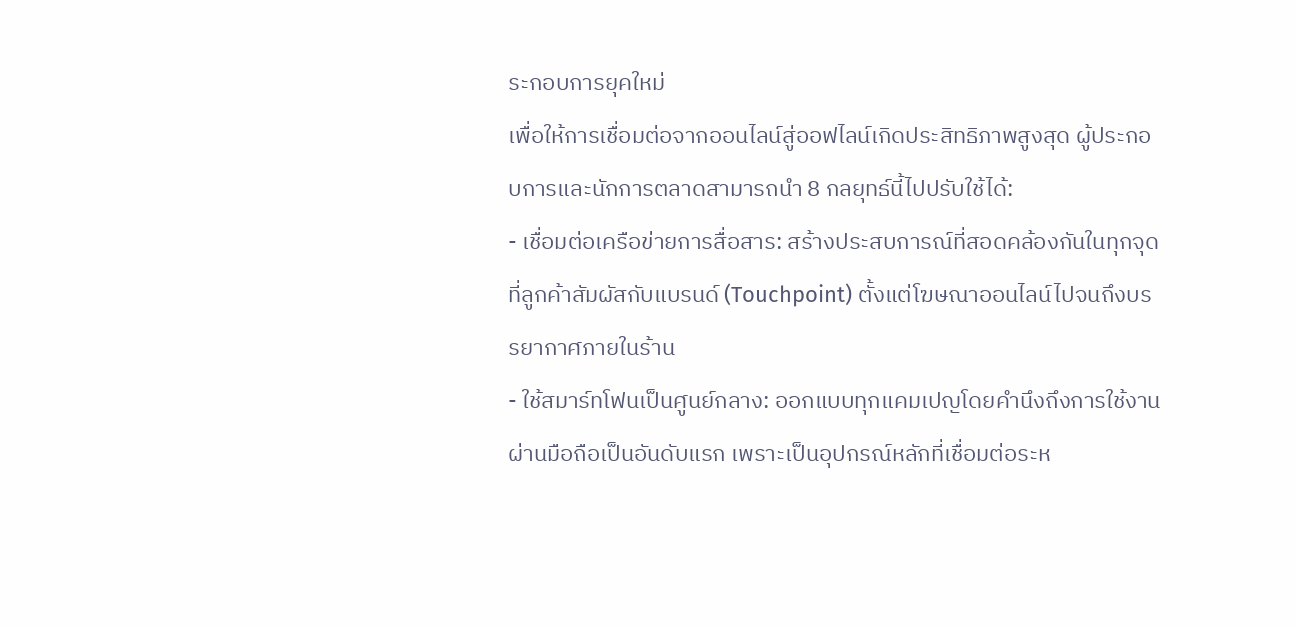ระกอบการยุคใหม่
เพื่อให้การเชื่อมต่อจากออนไลน์สู่ออฟไลน์เกิดประสิทธิภาพสูงสุด ผู้ประกอบการและนักการตลาดสามารถนำ 8 กลยุทธ์นี้ไปปรับใช้ได้:
- เชื่อมต่อเครือข่ายการสื่อสาร: สร้างประสบการณ์ที่สอดคล้องกันในทุกจุดที่ลูกค้าสัมผัสกับแบรนด์ (Touchpoint) ตั้งแต่โฆษณาออนไลน์ไปจนถึงบรรยากาศภายในร้าน
- ใช้สมาร์ทโฟนเป็นศูนย์กลาง: ออกแบบทุกแคมเปญโดยคำนึงถึงการใช้งานผ่านมือถือเป็นอันดับแรก เพราะเป็นอุปกรณ์หลักที่เชื่อมต่อระห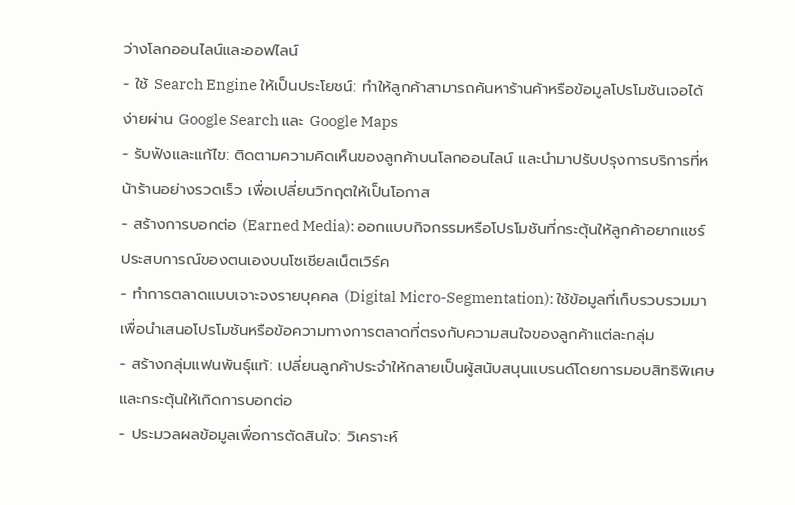ว่างโลกออนไลน์และออฟไลน์
- ใช้ Search Engine ให้เป็นประโยชน์: ทำให้ลูกค้าสามารถค้นหาร้านค้าหรือข้อมูลโปรโมชันเจอได้ง่ายผ่าน Google Search และ Google Maps
- รับฟังและแก้ไข: ติดตามความคิดเห็นของลูกค้าบนโลกออนไลน์ และนำมาปรับปรุงการบริการที่หน้าร้านอย่างรวดเร็ว เพื่อเปลี่ยนวิกฤตให้เป็นโอกาส
- สร้างการบอกต่อ (Earned Media): ออกแบบกิจกรรมหรือโปรโมชันที่กระตุ้นให้ลูกค้าอยากแชร์ประสบการณ์ของตนเองบนโซเชียลเน็ตเวิร์ค
- ทำการตลาดแบบเจาะจงรายบุคคล (Digital Micro-Segmentation): ใช้ข้อมูลที่เก็บรวบรวมมาเพื่อนำเสนอโปรโมชันหรือข้อความทางการตลาดที่ตรงกับความสนใจของลูกค้าแต่ละกลุ่ม
- สร้างกลุ่มแฟนพันธุ์แท้: เปลี่ยนลูกค้าประจำให้กลายเป็นผู้สนับสนุนแบรนด์โดยการมอบสิทธิพิเศษและกระตุ้นให้เกิดการบอกต่อ
- ประมวลผลข้อมูลเพื่อการตัดสินใจ: วิเคราะห์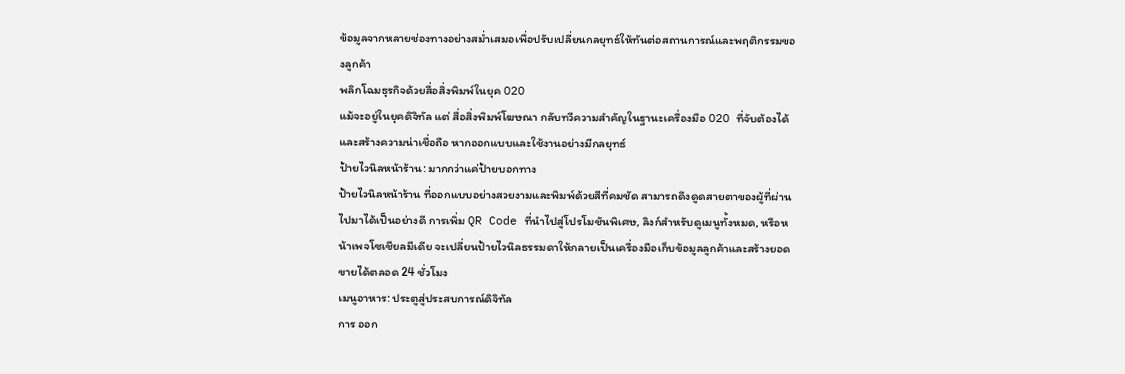ข้อมูลจากหลายช่องทางอย่างสม่ำเสมอเพื่อปรับเปลี่ยนกลยุทธ์ให้ทันต่อสถานการณ์และพฤติกรรมของลูกค้า
พลิกโฉมธุรกิจด้วยสื่อสิ่งพิมพ์ในยุค O2O
แม้จะอยู่ในยุคดิจิทัล แต่ สื่อสิ่งพิมพ์โฆษณา กลับทวีความสำคัญในฐานะเครื่องมือ O2O ที่จับต้องได้และสร้างความน่าเชื่อถือ หากออกแบบและใช้งานอย่างมีกลยุทธ์
ป้ายไวนิลหน้าร้าน: มากกว่าแค่ป้ายบอกทาง
ป้ายไวนิลหน้าร้าน ที่ออกแบบอย่างสวยงามและพิมพ์ด้วยสีที่คมชัด สามารถดึงดูดสายตาของผู้ที่ผ่านไปมาได้เป็นอย่างดี การเพิ่ม QR Code ที่นำไปสู่โปรโมชันพิเศษ, ลิงก์สำหรับดูเมนูทั้งหมด, หรือหน้าเพจโซเชียลมีเดีย จะเปลี่ยนป้ายไวนิลธรรมดาให้กลายเป็นเครื่องมือเก็บข้อมูลลูกค้าและสร้างยอดขายได้ตลอด 24 ชั่วโมง
เมนูอาหาร: ประตูสู่ประสบการณ์ดิจิทัล
การ ออก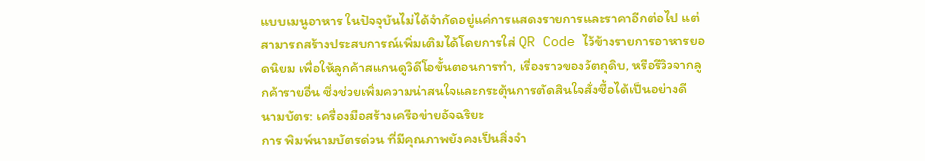แบบเมนูอาหาร ในปัจจุบันไม่ได้จำกัดอยู่แค่การแสดงรายการและราคาอีกต่อไป แต่สามารถสร้างประสบการณ์เพิ่มเติมได้โดยการใส่ QR Code ไว้ข้างรายการอาหารยอดนิยม เพื่อให้ลูกค้าสแกนดูวิดีโอขั้นตอนการทำ, เรื่องราวของวัตถุดิบ, หรือรีวิวจากลูกค้ารายอื่น ซึ่งช่วยเพิ่มความน่าสนใจและกระตุ้นการตัดสินใจสั่งซื้อได้เป็นอย่างดี
นามบัตร: เครื่องมือสร้างเครือข่ายอัจฉริยะ
การ พิมพ์นามบัตรด่วน ที่มีคุณภาพยังคงเป็นสิ่งจำ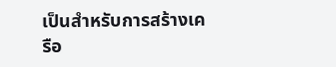เป็นสำหรับการสร้างเครือ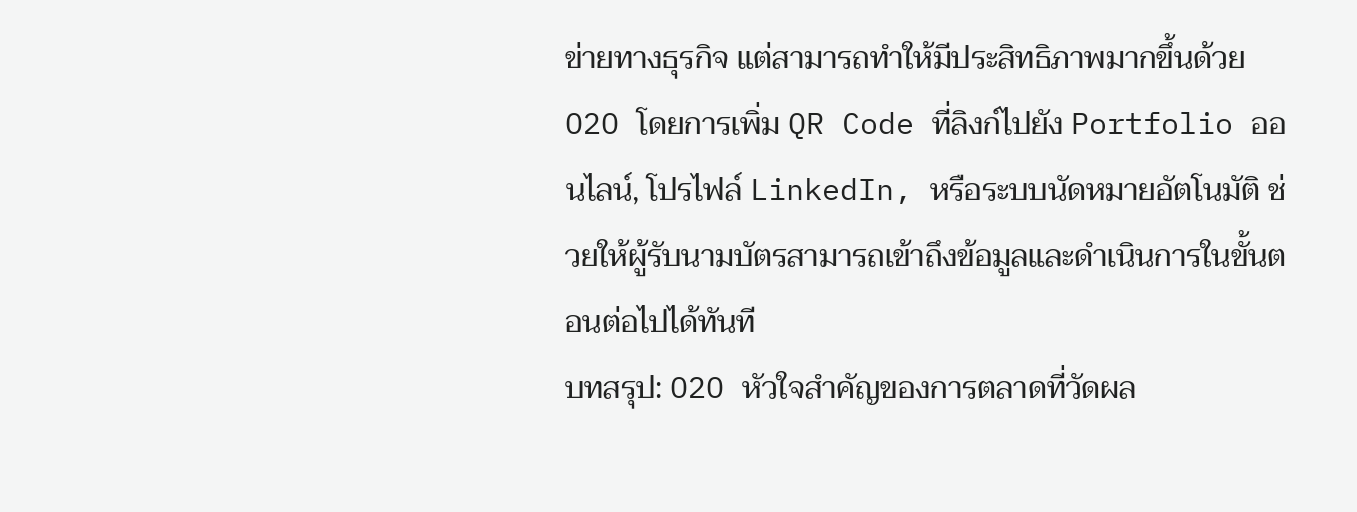ข่ายทางธุรกิจ แต่สามารถทำให้มีประสิทธิภาพมากขึ้นด้วย O2O โดยการเพิ่ม QR Code ที่ลิงก์ไปยัง Portfolio ออนไลน์, โปรไฟล์ LinkedIn, หรือระบบนัดหมายอัตโนมัติ ช่วยให้ผู้รับนามบัตรสามารถเข้าถึงข้อมูลและดำเนินการในขั้นตอนต่อไปได้ทันที
บทสรุป: O2O หัวใจสำคัญของการตลาดที่วัดผล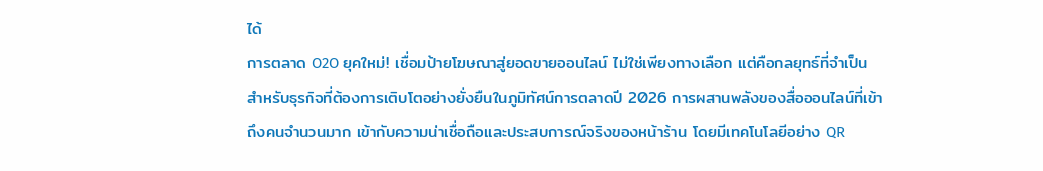ได้
การตลาด O2O ยุคใหม่! เชื่อมป้ายโฆษณาสู่ยอดขายออนไลน์ ไม่ใช่เพียงทางเลือก แต่คือกลยุทธ์ที่จำเป็นสำหรับธุรกิจที่ต้องการเติบโตอย่างยั่งยืนในภูมิทัศน์การตลาดปี 2026 การผสานพลังของสื่อออนไลน์ที่เข้าถึงคนจำนวนมาก เข้ากับความน่าเชื่อถือและประสบการณ์จริงของหน้าร้าน โดยมีเทคโนโลยีอย่าง QR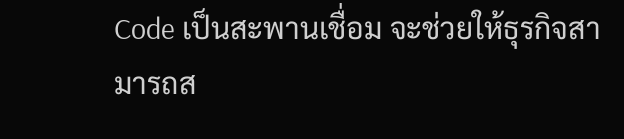Code เป็นสะพานเชื่อม จะช่วยให้ธุรกิจสามารถส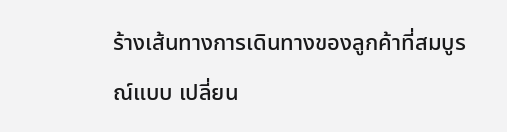ร้างเส้นทางการเดินทางของลูกค้าที่สมบูรณ์แบบ เปลี่ยน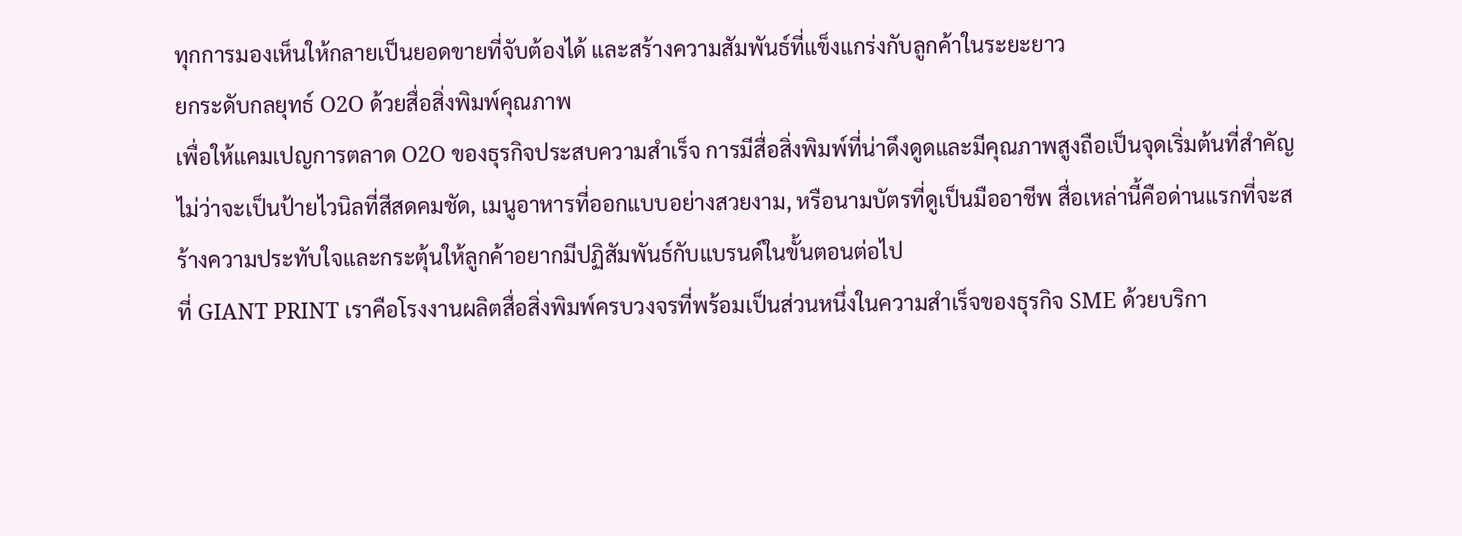ทุกการมองเห็นให้กลายเป็นยอดขายที่จับต้องได้ และสร้างความสัมพันธ์ที่แข็งแกร่งกับลูกค้าในระยะยาว
ยกระดับกลยุทธ์ O2O ด้วยสื่อสิ่งพิมพ์คุณภาพ
เพื่อให้แคมเปญการตลาด O2O ของธุรกิจประสบความสำเร็จ การมีสื่อสิ่งพิมพ์ที่น่าดึงดูดและมีคุณภาพสูงถือเป็นจุดเริ่มต้นที่สำคัญ ไม่ว่าจะเป็นป้ายไวนิลที่สีสดคมชัด, เมนูอาหารที่ออกแบบอย่างสวยงาม, หรือนามบัตรที่ดูเป็นมืออาชีพ สื่อเหล่านี้คือด่านแรกที่จะสร้างความประทับใจและกระตุ้นให้ลูกค้าอยากมีปฏิสัมพันธ์กับแบรนด์ในขั้นตอนต่อไป
ที่ GIANT PRINT เราคือโรงงานผลิตสื่อสิ่งพิมพ์ครบวงจรที่พร้อมเป็นส่วนหนึ่งในความสำเร็จของธุรกิจ SME ด้วยบริกา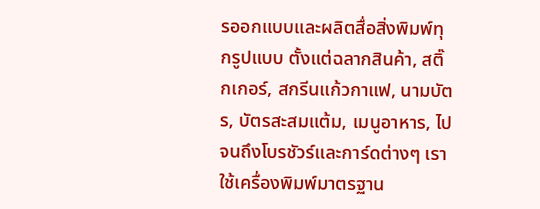รออกแบบและผลิตสื่อสิ่งพิมพ์ทุกรูปแบบ ตั้งแต่ฉลากสินค้า, สติ๊กเกอร์, สกรีนแก้วกาแฟ, นามบัตร, บัตรสะสมแต้ม, เมนูอาหาร, ไปจนถึงโบรชัวร์และการ์ดต่างๆ เราใช้เครื่องพิมพ์มาตรฐาน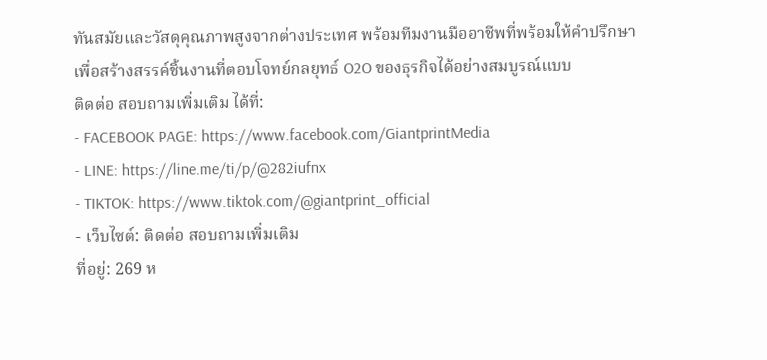ทันสมัยและวัสดุคุณภาพสูงจากต่างประเทศ พร้อมทีมงานมืออาชีพที่พร้อมให้คำปรึกษาเพื่อสร้างสรรค์ชิ้นงานที่ตอบโจทย์กลยุทธ์ O2O ของธุรกิจได้อย่างสมบูรณ์แบบ
ติดต่อ สอบถามเพิ่มเติม ได้ที่:
- FACEBOOK PAGE: https://www.facebook.com/GiantprintMedia
- LINE: https://line.me/ti/p/@282iufnx
- TIKTOK: https://www.tiktok.com/@giantprint_official
- เว็บไซต์: ติดต่อ สอบถามเพิ่มเติม
ที่อยู่: 269 ห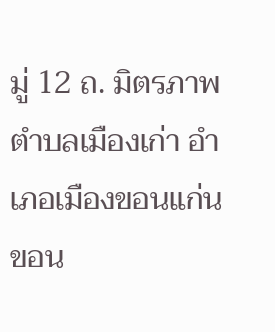มู่ 12 ถ. มิตรภาพ ตำบลเมืองเก่า อำเภอเมืองขอนแก่น ขอน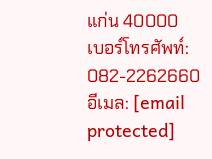แก่น 40000
เบอร์โทรศัพท์: 082-2262660
อีเมล: [email protected]